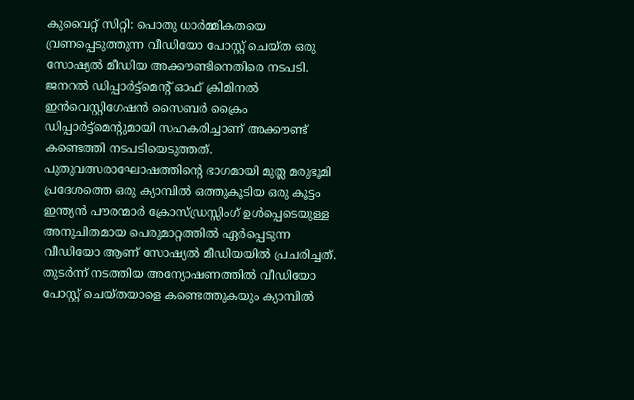കുവൈറ്റ് സിറ്റി: പൊതു ധാർമ്മികതയെ വ്രണപ്പെടുത്തുന്ന വീഡിയോ പോസ്റ്റ് ചെയ്ത ഒരു സോഷ്യൽ മീഡിയ അക്കൗണ്ടിനെതിരെ നടപടി. ജനറൽ ഡിപ്പാർട്ട്മെന്റ് ഓഫ് ക്രിമിനൽ ഇൻവെസ്റ്റിഗേഷൻ സൈബർ ക്രൈം ഡിപ്പാർട്ട്മെന്റുമായി സഹകരിച്ചാണ് അക്കൗണ്ട് കണ്ടെത്തി നടപടിയെടുത്തത്. പുതുവത്സരാഘോഷത്തിന്റെ ഭാഗമായി മുത്ല മരുഭൂമി പ്രദേശത്തെ ഒരു ക്യാമ്പിൽ ഒത്തുകൂടിയ ഒരു കൂട്ടം ഇന്ത്യൻ പൗരന്മാർ ക്രോസ്ഡ്രസ്സിംഗ് ഉൾപ്പെടെയുള്ള അനുചിതമായ പെരുമാറ്റത്തിൽ ഏർപ്പെടുന്ന വീഡിയോ ആണ് സോഷ്യൽ മീഡിയയിൽ പ്രചരിച്ചത്.
തുടർന്ന് നടത്തിയ അന്യോഷണത്തിൽ വീഡിയോ പോസ്റ്റ് ചെയ്തയാളെ കണ്ടെത്തുകയും ക്യാമ്പിൽ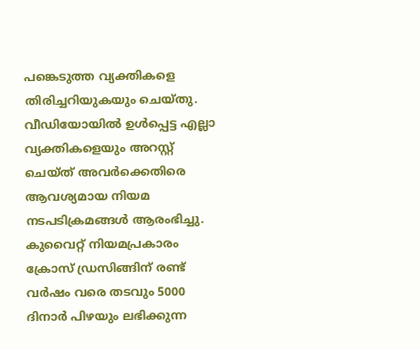പങ്കെടുത്ത വ്യക്തികളെ തിരിച്ചറിയുകയും ചെയ്തു. വീഡിയോയിൽ ഉൾപ്പെട്ട എല്ലാ വ്യക്തികളെയും അറസ്റ്റ് ചെയ്ത് അവർക്കെതിരെ ആവശ്യമായ നിയമ നടപടിക്രമങ്ങൾ ആരംഭിച്ചു. കുവൈറ്റ് നിയമപ്രകാരം ക്രോസ് ഡ്രസിങ്ങിന് രണ്ട് വർഷം വരെ തടവും 5000 ദിനാർ പിഴയും ലഭിക്കുന്ന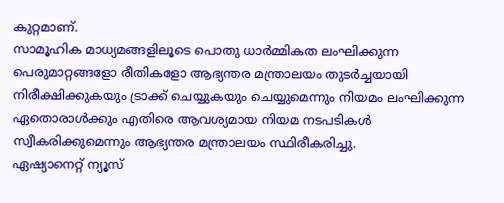കുറ്റമാണ്.
സാമൂഹിക മാധ്യമങ്ങളിലൂടെ പൊതു ധാർമ്മികത ലംഘിക്കുന്ന പെരുമാറ്റങ്ങളോ രീതികളോ ആഭ്യന്തര മന്ത്രാലയം തുടർച്ചയായി നിരീക്ഷിക്കുകയും ട്രാക്ക് ചെയ്യുകയും ചെയ്യുമെന്നും നിയമം ലംഘിക്കുന്ന ഏതൊരാൾക്കും എതിരെ ആവശ്യമായ നിയമ നടപടികൾ സ്വീകരിക്കുമെന്നും ആഭ്യന്തര മന്ത്രാലയം സ്ഥിരീകരിച്ചു.
ഏഷ്യാനെറ്റ് ന്യൂസ്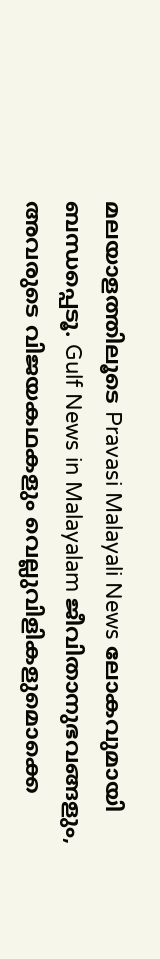മലയാളത്തിലൂടെ Pravasi Malayali News ലോകവുമായി ബന്ധപ്പെടൂ. Gulf News in Malayalam ജീവിതാനുഭവങ്ങളും, അവരുടെ വിജയകഥകളും വെല്ലുവിളികളുമൊക്കെ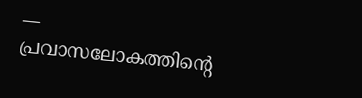— പ്രവാസലോകത്തിന്റെ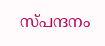സ്പന്ദനം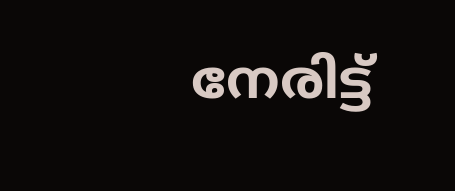നേരിട്ട്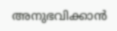അനുഭവിക്കാൻ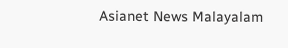Asianet News Malayalam